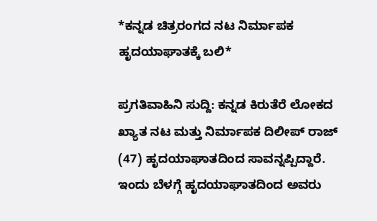*ಕನ್ನಡ ಚಿತ್ರರಂಗದ ನಟ ನಿರ್ಮಾಪಕ ಹೃದಯಾಘಾತಕ್ಕೆ ಬಲಿ*

ಪ್ರಗತಿವಾಹಿನಿ ಸುದ್ದಿ: ಕನ್ನಡ ಕಿರುತೆರೆ ಲೋಕದ ಖ್ಯಾತ ನಟ ಮತ್ತು ನಿರ್ಮಾಪಕ ದಿಲೀಪ್ ರಾಜ್ (47) ಹೃದಯಾಘಾತದಿಂದ ಸಾವನ್ನಪ್ಪಿದ್ದಾರೆ.
ಇಂದು ಬೆಳಗ್ಗೆ ಹೃದಯಾಘಾತದಿಂದ ಅವರು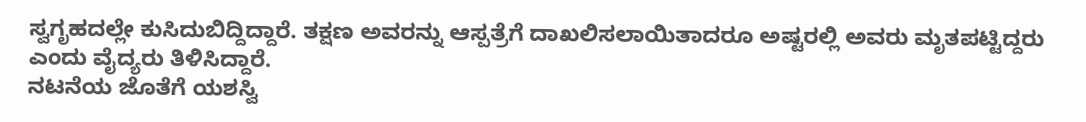ಸ್ವಗೃಹದಲ್ಲೇ ಕುಸಿದುಬಿದ್ದಿದ್ದಾರೆ. ತಕ್ಷಣ ಅವರನ್ನು ಆಸ್ಪತ್ರೆಗೆ ದಾಖಲಿಸಲಾಯಿತಾದರೂ ಅಷ್ಟರಲ್ಲಿ ಅವರು ಮೃತಪಟ್ಟಿದ್ದರು ಎಂದು ವೈದ್ಯರು ತಿಳಿಸಿದ್ದಾರೆ.
ನಟನೆಯ ಜೊತೆಗೆ ಯಶಸ್ವಿ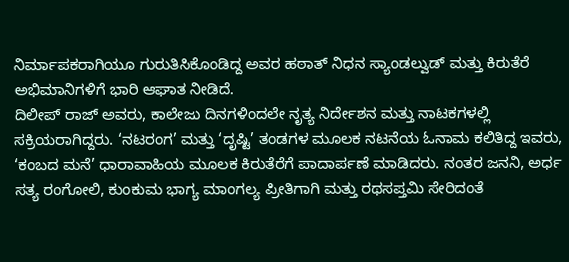ನಿರ್ಮಾಪಕರಾಗಿಯೂ ಗುರುತಿಸಿಕೊಂಡಿದ್ದ ಅವರ ಹಠಾತ್ ನಿಧನ ಸ್ಯಾಂಡಲ್ವುಡ್ ಮತ್ತು ಕಿರುತೆರೆ ಅಭಿಮಾನಿಗಳಿಗೆ ಭಾರಿ ಆಘಾತ ನೀಡಿದೆ.
ದಿಲೀಪ್ ರಾಜ್ ಅವರು, ಕಾಲೇಜು ದಿನಗಳಿಂದಲೇ ನೃತ್ಯ ನಿರ್ದೇಶನ ಮತ್ತು ನಾಟಕಗಳಲ್ಲಿ ಸಕ್ರಿಯರಾಗಿದ್ದರು. ‘ನಟರಂಗ’ ಮತ್ತು ‘ದೃಷ್ಟಿ’ ತಂಡಗಳ ಮೂಲಕ ನಟನೆಯ ಓನಾಮ ಕಲಿತಿದ್ದ ಇವರು, ‘ಕಂಬದ ಮನೆ’ ಧಾರಾವಾಹಿಯ ಮೂಲಕ ಕಿರುತೆರೆಗೆ ಪಾದಾರ್ಪಣೆ ಮಾಡಿದರು. ನಂತರ ಜನನಿ, ಅರ್ಧ ಸತ್ಯ ರಂಗೋಲಿ, ಕುಂಕುಮ ಭಾಗ್ಯ ಮಾಂಗಲ್ಯ ಪ್ರೀತಿಗಾಗಿ ಮತ್ತು ರಥಸಪ್ತಮಿ ಸೇರಿದಂತೆ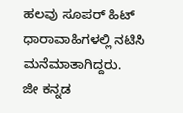ಹಲವು ಸೂಪರ್ ಹಿಟ್ ಧಾರಾವಾಹಿಗಳಲ್ಲಿ ನಟಿಸಿ ಮನೆಮಾತಾಗಿದ್ದರು.
ಜೀ ಕನ್ನಡ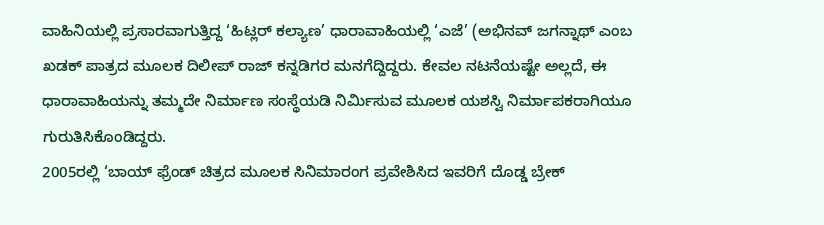ವಾಹಿನಿಯಲ್ಲಿ ಪ್ರಸಾರವಾಗುತ್ತಿದ್ದ ‘ಹಿಟ್ಲರ್ ಕಲ್ಯಾಣ’ ಧಾರಾವಾಹಿಯಲ್ಲಿ ‘ಎಜೆ’ (ಅಭಿನವ್ ಜಗನ್ನಾಥ್ ಎಂಬ ಖಡಕ್ ಪಾತ್ರದ ಮೂಲಕ ದಿಲೀಪ್ ರಾಜ್ ಕನ್ನಡಿಗರ ಮನಗೆದ್ದಿದ್ದರು. ಕೇವಲ ನಟನೆಯಷ್ಟೇ ಅಲ್ಲದೆ, ಈ ಧಾರಾವಾಹಿಯನ್ನು ತಮ್ಮದೇ ನಿರ್ಮಾಣ ಸಂಸ್ಥೆಯಡಿ ನಿರ್ಮಿಸುವ ಮೂಲಕ ಯಶಸ್ವಿ ನಿರ್ಮಾಪಕರಾಗಿಯೂ ಗುರುತಿಸಿಕೊಂಡಿದ್ದರು.
2005ರಲ್ಲಿ ‘ಬಾಯ್ ಫ್ರೆಂಡ್ ಚಿತ್ರದ ಮೂಲಕ ಸಿನಿಮಾರಂಗ ಪ್ರವೇಶಿಸಿದ ಇವರಿಗೆ ದೊಡ್ಡ ಬ್ರೇಕ್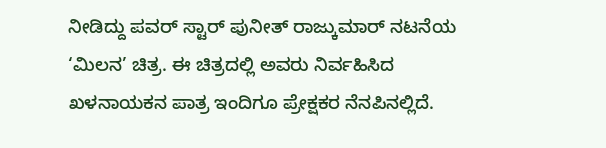ನೀಡಿದ್ದು ಪವರ್ ಸ್ಟಾರ್ ಪುನೀತ್ ರಾಜ್ಕುಮಾರ್ ನಟನೆಯ ‘ಮಿಲನ’ ಚಿತ್ರ. ಈ ಚಿತ್ರದಲ್ಲಿ ಅವರು ನಿರ್ವಹಿಸಿದ ಖಳನಾಯಕನ ಪಾತ್ರ ಇಂದಿಗೂ ಪ್ರೇಕ್ಷಕರ ನೆನಪಿನಲ್ಲಿದೆ.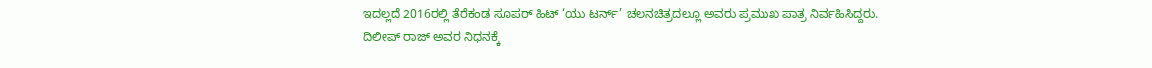ಇದಲ್ಲದೆ 2016ರಲ್ಲಿ ತೆರೆಕಂಡ ಸೂಪರ್ ಹಿಟ್ ‘ಯು ಟರ್ನ್’ ಚಲನಚಿತ್ರದಲ್ಲೂ ಅವರು ಪ್ರಮುಖ ಪಾತ್ರ ನಿರ್ವಹಿಸಿದ್ದರು.
ದಿಲೀಪ್ ರಾಜ್ ಅವರ ನಿಧನಕ್ಕೆ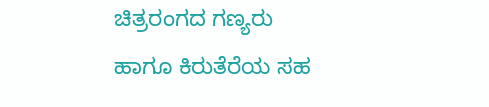ಚಿತ್ರರಂಗದ ಗಣ್ಯರು ಹಾಗೂ ಕಿರುತೆರೆಯ ಸಹ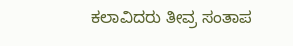ಕಲಾವಿದರು ತೀವ್ರ ಸಂತಾಪ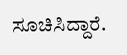ಸೂಚಿಸಿದ್ದಾರೆ.